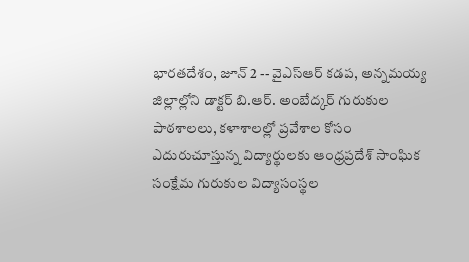భారతదేశం, జూన్ 2 -- వైఎస్ఆర్ కడప, అన్నమయ్య జిల్లాల్లోని డాక్టర్ బి.ఆర్. అంబేద్కర్ గురుకుల పాఠశాలలు, కళాశాలల్లో ప్రవేశాల కోసం ఎదురుచూస్తున్న విద్యార్థులకు ఆంధ్రప్రదేశ్ సాంఘిక సంక్షేమ గురుకుల విద్యాసంస్థల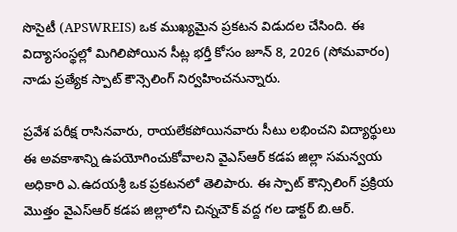సొసైటీ (APSWREIS) ఒక ముఖ్యమైన ప్రకటన విడుదల చేసింది. ఈ విద్యాసంస్థల్లో మిగిలిపోయిన సీట్ల భర్తీ కోసం జూన్ 8, 2026 (సోమవారం) నాడు ప్రత్యేక స్పాట్ కౌన్సెలింగ్ నిర్వహించనున్నారు.

ప్రవేశ పరీక్ష రాసినవారు, రాయలేకపోయినవారు సీటు లభించని విద్యార్థులు ఈ అవకాశాన్ని ఉపయోగించుకోవాలని వైఎస్ఆర్ కడప జిల్లా సమన్వయ అధికారి ఎ.ఉదయశ్రీ ఒక ప్రకటనలో తెలిపారు. ఈ స్పాట్ కౌన్సిలింగ్ ప్రక్రియ మొత్తం వైఎస్ఆర్ కడప జిల్లాలోని చిన్నచౌక్ వద్ద గల డాక్టర్ బి.ఆర్.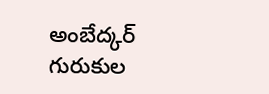అంబేద్కర్ గురుకుల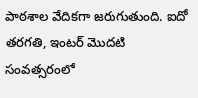పాఠశాల వేదికగా జరుగుతుంది. ఐదో తరగతి, ఇంటర్ మొదటి సంవత్సరంలో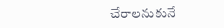చేరాలనుకునే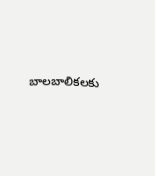బాలబాలికలకు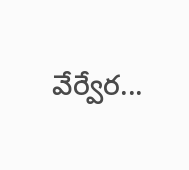వేర్వేర...